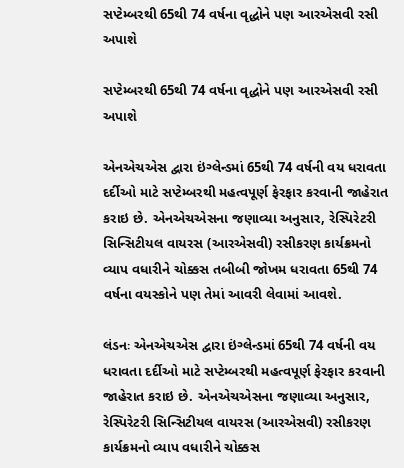સપ્ટેમ્બરથી 65થી 74 વર્ષના વૃદ્ધોને પણ આરએસવી રસી અપાશે

સપ્ટેમ્બરથી 65થી 74 વર્ષના વૃદ્ધોને પણ આરએસવી રસી અપાશે

એનએચએસ દ્વારા ઇંગ્લેન્ડમાં 65થી 74 વર્ષની વય ધરાવતા દર્દીઓ માટે સપ્ટેમ્બરથી મહત્વપૂર્ણ ફેરફાર કરવાની જાહેરાત કરાઇ છે. એનએચએસના જણાવ્યા અનુસાર, રેસ્પિરેટરી સિન્સિટીયલ વાયરસ (આરએસવી) રસીકરણ કાર્યક્રમનો વ્યાપ વધારીને ચોક્કસ તબીબી જોખમ ધરાવતા 65થી 74 વર્ષના વયસ્કોને પણ તેમાં આવરી લેવામાં આવશે.

લંડનઃ એનએચએસ દ્વારા ઇંગ્લેન્ડમાં 65થી 74 વર્ષની વય ધરાવતા દર્દીઓ માટે સપ્ટેમ્બરથી મહત્વપૂર્ણ ફેરફાર કરવાની જાહેરાત કરાઇ છે. એનએચએસના જણાવ્યા અનુસાર, રેસ્પિરેટરી સિન્સિટીયલ વાયરસ (આરએસવી) રસીકરણ કાર્યક્રમનો વ્યાપ વધારીને ચોક્કસ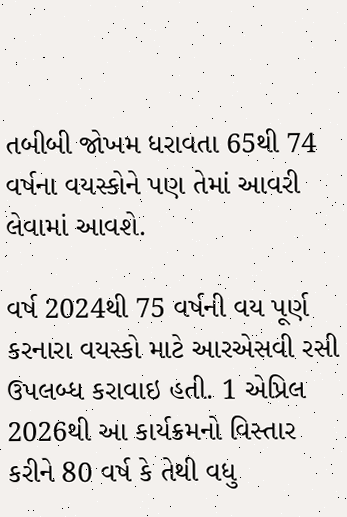તબીબી જોખમ ધરાવતા 65થી 74 વર્ષના વયસ્કોને પણ તેમાં આવરી લેવામાં આવશે.

વર્ષ 2024થી 75 વર્ષની વય પૂર્ણ કરનારા વયસ્કો માટે આરએસવી રસી ઉપલબ્ધ કરાવાઇ હતી. 1 એપ્રિલ 2026થી આ કાર્યક્રમનો વિસ્તાર કરીને 80 વર્ષ કે તેથી વધુ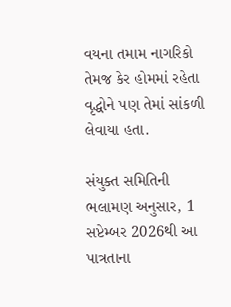વયના તમામ નાગરિકો તેમજ કેર હોમમાં રહેતા વૃદ્ધોને પણ તેમાં સાંકળી લેવાયા હતા.

સંયુક્ત સમિતિની ભલામણ અનુસાર, 1 સપ્ટેમ્બર 2026થી આ પાત્રતાના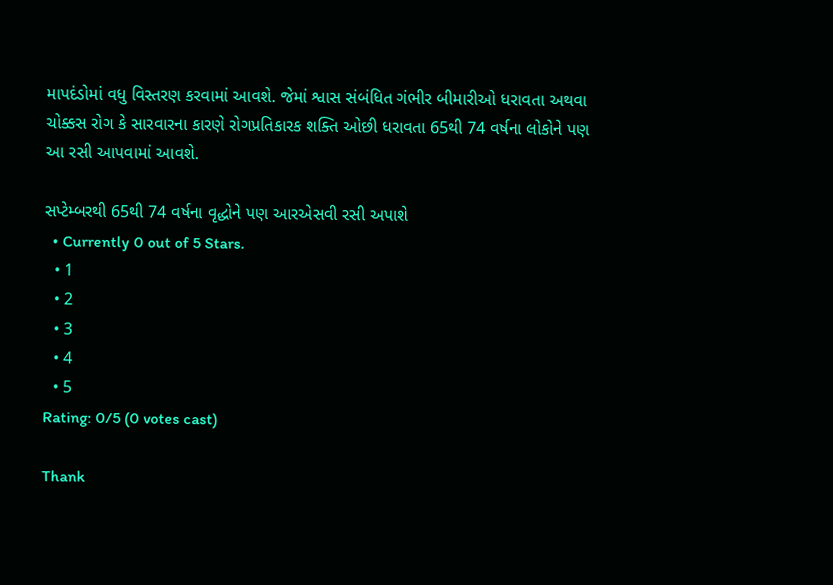માપદંડોમાં વધુ વિસ્તરણ કરવામાં આવશે. જેમાં શ્વાસ સંબંધિત ગંભીર બીમારીઓ ધરાવતા અથવા ચોક્કસ રોગ કે સારવારના કારણે રોગપ્રતિકારક શક્તિ ઓછી ધરાવતા 65થી 74 વર્ષના લોકોને પણ આ રસી આપવામાં આવશે.

સપ્ટેમ્બરથી 65થી 74 વર્ષના વૃદ્ધોને પણ આરએસવી રસી અપાશે
  • Currently 0 out of 5 Stars.
  • 1
  • 2
  • 3
  • 4
  • 5
Rating: 0/5 (0 votes cast)

Thank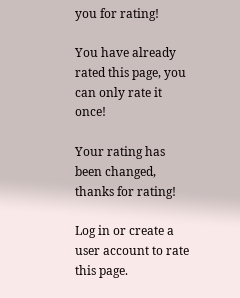you for rating!

You have already rated this page, you can only rate it once!

Your rating has been changed, thanks for rating!

Log in or create a user account to rate this page.